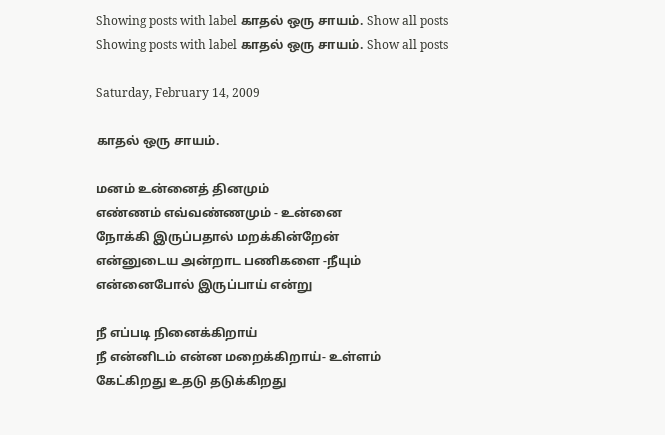Showing posts with label காதல் ஒரு சாயம். Show all posts
Showing posts with label காதல் ஒரு சாயம். Show all posts

Saturday, February 14, 2009

காதல் ஒரு சாயம்.

மனம் உன்னைத் தினமும்
எண்ணம் எவ்வண்ணமும் - உன்னை
நோக்கி இருப்பதால் மறக்கின்றேன்
என்னுடைய அன்றாட பணிகளை -நீயும்
என்னைபோல் இருப்பாய் என்று

நீ எப்படி நினைக்கிறாய்
நீ என்னிடம் என்ன மறைக்கிறாய்- உள்ளம்
கேட்கிறது உதடு தடுக்கிறது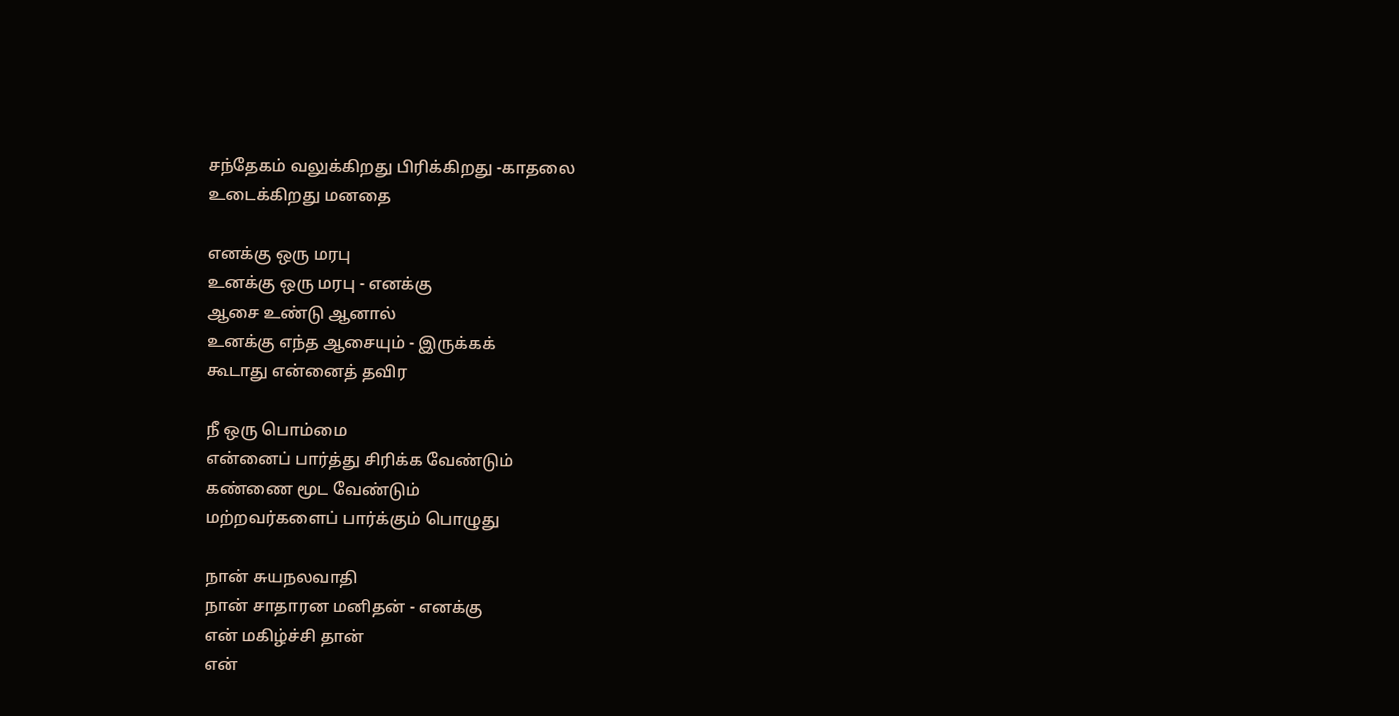சந்தேகம் வலுக்கிறது பிரிக்கிறது -காதலை
உடைக்கிறது மனதை

எனக்கு ஒரு மரபு
உனக்கு ஒரு மரபு - எனக்கு
ஆசை உண்டு ஆனால்
உனக்கு எந்த ஆசையும் - இருக்கக்
கூடாது என்னைத் தவிர

நீ ஒரு பொம்மை
என்னைப் பார்த்து சிரிக்க வேண்டும்
கண்ணை மூட வேண்டும்
மற்றவர்களைப் பார்க்கும் பொழுது

நான் சுயநலவாதி
நான் சாதாரன மனிதன் - எனக்கு
என் மகிழ்ச்சி தான்
என்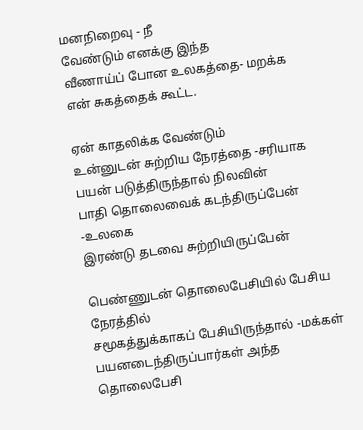மனநிறைவு - நீ
வேண்டும் எனக்கு இந்த
வீணாய்ப் போன உலகத்தை- மறக்க
என் சுகத்தைக் கூட்ட.

ஏன் காதலிக்க வேண்டும்
உன்னுடன் சுற்றிய நேரத்தை -சரியாக
பயன் படுத்திருந்தால் நிலவின்
பாதி தொலைவைக் கடந்திருப்பேன் -உலகை
இரண்டு தடவை சுற்றியிருப்பேன்

பெண்ணுடன் தொலைபேசியில் பேசிய நேரத்தில்
சமூகத்துக்காகப் பேசியிருந்தால் -மக்கள்
பயனடைந்திருப்பார்கள் அந்த தொலைபேசி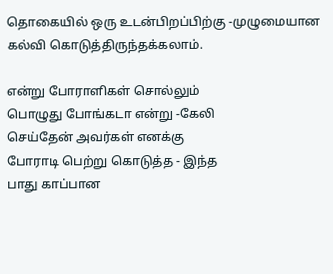தொகையில் ஒரு உடன்பிறப்பிற்கு -முழுமையான
கல்வி கொடுத்திருந்தக்கலாம்.

என்று போராளிகள் சொல்லும்
பொழுது போங்கடா என்று -கேலி
செய்தேன் அவர்கள் எனக்கு
போராடி பெற்று கொடுத்த - இந்த
பாது காப்பான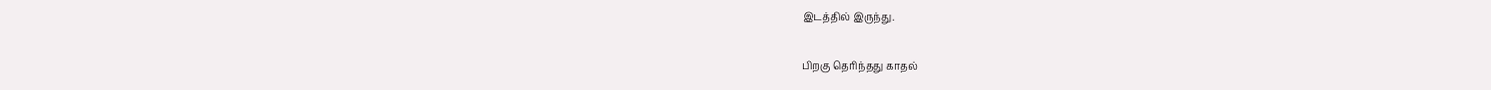இடத்தில் இருந்து.

பிறகு தெரிந்தது காதல்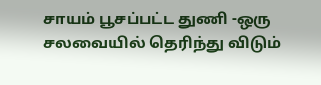சாயம் பூசப்பட்ட துணி -ஒரு
சலவையில் தெரிந்து விடும்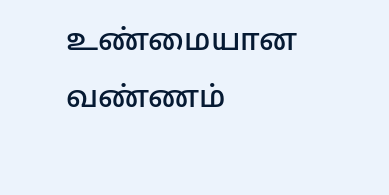உண்மையான வண்ணம்